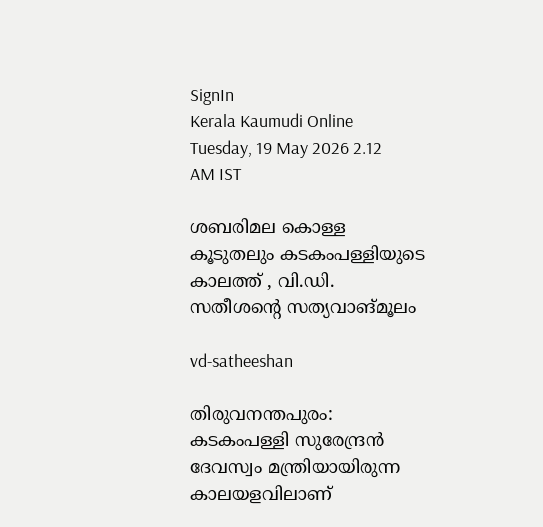SignIn
Kerala Kaumudi Online
Tuesday, 19 May 2026 2.12 AM IST

ശബരിമല കൊള്ള കൂടുതലും കടകംപള്ളിയുടെ കാലത്ത് , വി.ഡി. സതീശന്റെ സത്യവാങ്മൂലം

vd-satheeshan

തിരുവനന്തപുരം: കടകംപള്ളി സുരേന്ദ്രൻ ദേവസ്വം മന്ത്രിയായിരുന്ന കാലയളവിലാണ്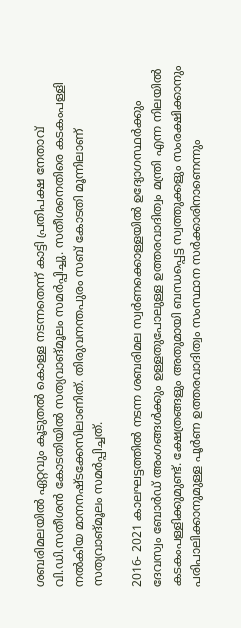ശബരിമലയിൽ ഏറ്റവും കൂടുതൽ കൊള്ള നടന്നതെന്ന് കാട്ടി പ്രതിപക്ഷ നേതാവ് വി.ഡി.സതീശൻ കോടതിയിൽ സത്യവാങ്മൂലം സമർപ്പിച്ചു. സതീശനെതിരെ കടകംപള്ളി നൽകിയ മാനനഷ്ടക്കേസിലാണിത്. തിരുവനന്തപുരം സബ് കോടതി മൂന്നിലാണ് സത്യവാങ്മൂലം സമർപ്പിച്ചത്.

2016- 2021 കാലഘട്ടത്തിൽ നടന്ന ശബരിമല സ്വർണക്കൊള്ളയിൽ ഉദ്യോഗസ്ഥർക്കും ദേവസ്വം ബോർഡ് അംഗങ്ങൾക്കും ഉള്ളതുപോലുള്ള ഉത്തരവാദിത്വം മന്ത്രി എന്ന നിലയിൽ കടകംപള്ളിക്കുമുണ്ട്. ക്ഷേത്രങ്ങളും അതുമായി ബന്ധപ്പെട്ട സ്വത്തുക്കളും സംരക്ഷിക്കാനും പരിപാലിക്കാനുമുള്ള പൂർണ ഉത്തരവാദിത്വം സംസ്ഥാന സർക്കാരിനാണെന്നും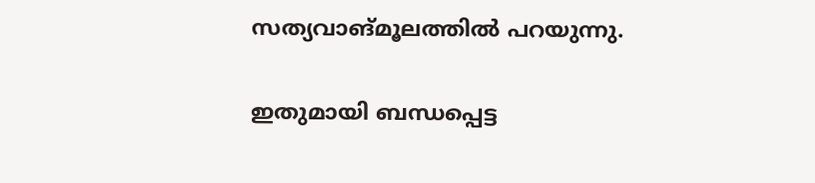സത്യവാങ്മൂലത്തിൽ പറയുന്നു.

ഇതുമായി ബന്ധപ്പെട്ട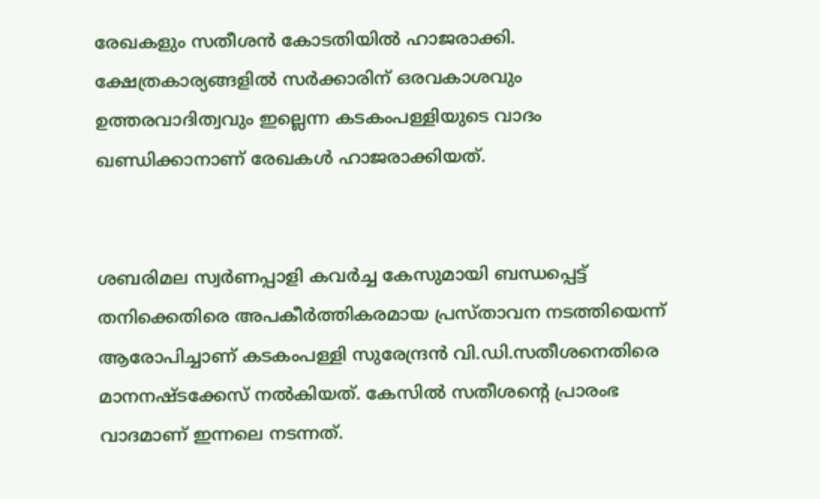രേഖകളും സതീശൻ കോടതിയിൽ ഹാജരാക്കി. ക്ഷേത്രകാര്യങ്ങളിൽ സർക്കാരിന് ഒരവകാശവും ഉത്തരവാദിത്വവും ഇല്ലെന്ന കടകംപള്ളിയുടെ വാദം ഖണ്ഡിക്കാനാണ് രേഖകൾ ഹാജരാക്കിയത്.


ശബരിമല സ്വർണപ്പാളി കവർച്ച കേസുമായി ബന്ധപ്പെട്ട് തനിക്കെതിരെ അപകീർത്തികരമായ പ്രസ്താവന നടത്തിയെന്ന് ആരോപിച്ചാണ് കടകംപള്ളി സുരേന്ദ്രൻ വി.ഡി.സതീശനെതിരെ മാനനഷ്ടക്കേസ് നൽകിയത്. കേസിൽ സതീശന്റെ പ്രാരംഭ വാദമാണ് ഇന്നലെ നടന്നത്.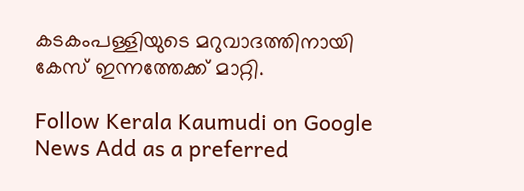കടകംപള്ളിയുടെ മറുവാദത്തിനായി കേസ് ഇന്നത്തേക്ക് മാറ്റി.

Follow Kerala Kaumudi on Google News Add as a preferred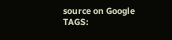source on Google
TAGS: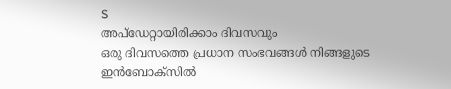S
അപ്ഡേറ്റായിരിക്കാം ദിവസവും
ഒരു ദിവസത്തെ പ്രധാന സംഭവങ്ങൾ നിങ്ങളുടെ ഇൻബോക്സിൽ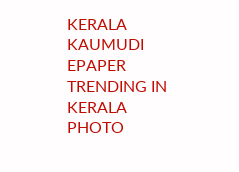KERALA KAUMUDI EPAPER
TRENDING IN KERALA
PHOTO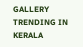GALLERY
TRENDING IN KERALA